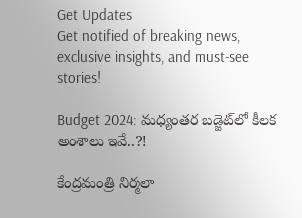Get Updates
Get notified of breaking news, exclusive insights, and must-see stories!

Budget 2024: మ‌ధ్యంత‌ర బ‌డ్జెట్‌లో కీల‌క అంశాలు ఇవే..?!

కేంద్రమంత్రి నిర్మలా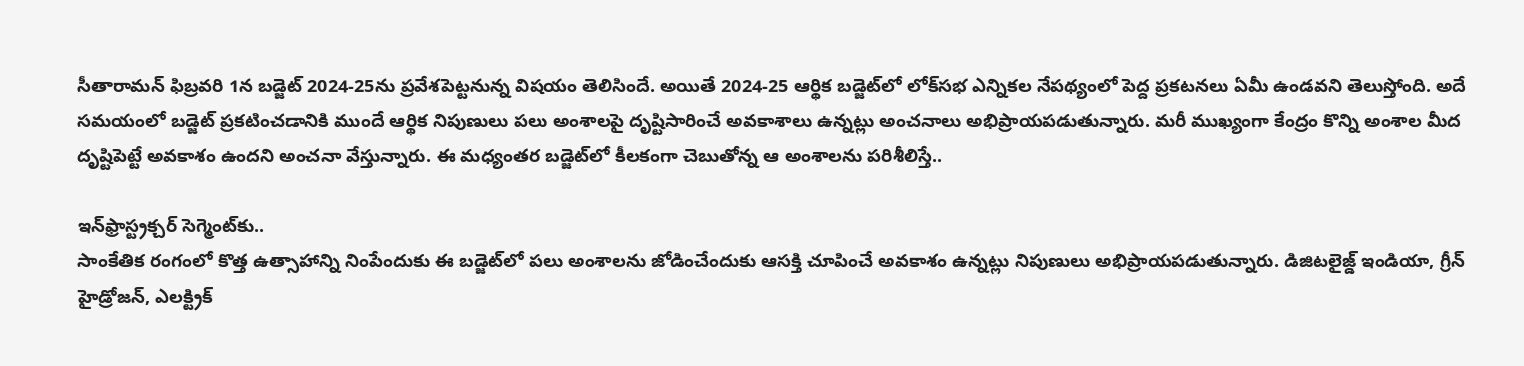సీతారామన్‌ ఫిబ్రవరి 1న బడ్జెట్‌ 2024-25ను ప్రవేశపెట్టనున్న విష‌యం తెలిసిందే. అయితే 2024-25 ఆర్థిక బడ్జెట్‌లో లోక్‌సభ ఎన్నికల నేప‌థ్యంలో పెద్ద ప్రకటనలు ఏమీ ఉండవని తెలుస్తోంది. అదే స‌మ‌యంలో బడ్జెట్‌ ప్రకటించడానికి ముందే ఆర్థిక నిపుణులు ప‌లు అంశాల‌పై దృష్టిసారించే అవ‌కాశాలు ఉన్న‌ట్లు అంచనాలు అభిప్రాయ‌ప‌డుతున్నారు. మ‌రీ ముఖ్యంగా కేంద్రం కొన్ని అంశాల మీద దృష్టిపెట్టే అవకాశం ఉందని అంచ‌నా వేస్తున్నారు. ఈ మ‌ధ్యంత‌ర బ‌డ్జెట్‌లో కీల‌కంగా చెబుతోన్న ఆ అంశాల‌ను ప‌రిశీలిస్తే..

ఇన్‌ఫ్రాస్ట్రక్చర్ సెగ్మెంట్‌కు..
సాంకేతిక రంగంలో కొత్త ఉత్సాహాన్ని నింపేందుకు ఈ బ‌డ్జెట్‌లో ప‌లు అంశాల‌ను జోడించేందుకు ఆస‌క్తి చూపించే అవ‌కాశం ఉన్న‌ట్లు నిపుణులు అభిప్రాయ‌ప‌డుతున్నారు. డిజిటలైజ్డ్ ఇండియా, గ్రీన్ హైడ్రోజన్, ఎలక్ట్రిక్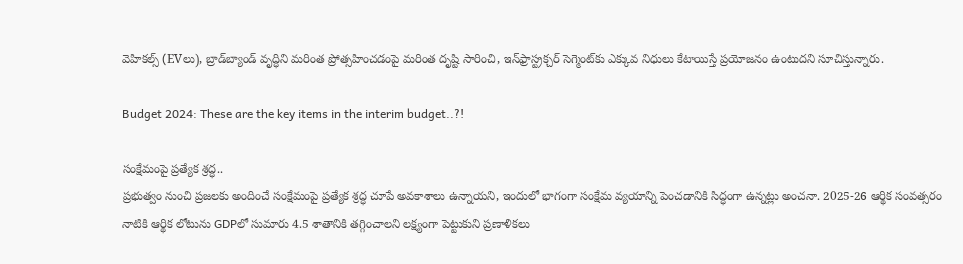వెహికల్స్ (EVలు), బ్రాడ్‌బ్యాండ్ వృద్ధిని మ‌రింత‌ ప్రోత్స‌హించ‌డంపై మ‌రింత‌ దృష్టి సారించి, ఇన్‌ఫ్రాస్ట్రక్చర్ సెగ్మెంట్‌కు ఎక్కువ నిధులు కేటాయిస్తే ప్ర‌యోజ‌నం ఉంటుదని సూచిస్తున్నారు.

Budget 2024: These are the key items in the interim budget..?!

సంక్షేమంపై ప్ర‌త్యేక శ్ర‌ద్ధ..
ప్ర‌భుత్వం నుంచి ప్ర‌జ‌ల‌కు అందించే సంక్షేమంపై ప్ర‌త్యేక శ్ర‌ద్ధ చూపే అవ‌కాశాలు ఉన్నాయ‌ని, ఇందులో భాగంగా సంక్షేమ వ్యయాన్ని పెంచడానికి సిద్ధంగా ఉన్న‌ట్లు అంచ‌నా. 2025-26 ఆర్థిక సంవత్సరం నాటికి ఆర్థిక లోటును GDPలో సుమారు 4.5 శాతానికి తగ్గించాలని లక్ష్యంగా పెట్టుకుని ప్రణాళిక‌లు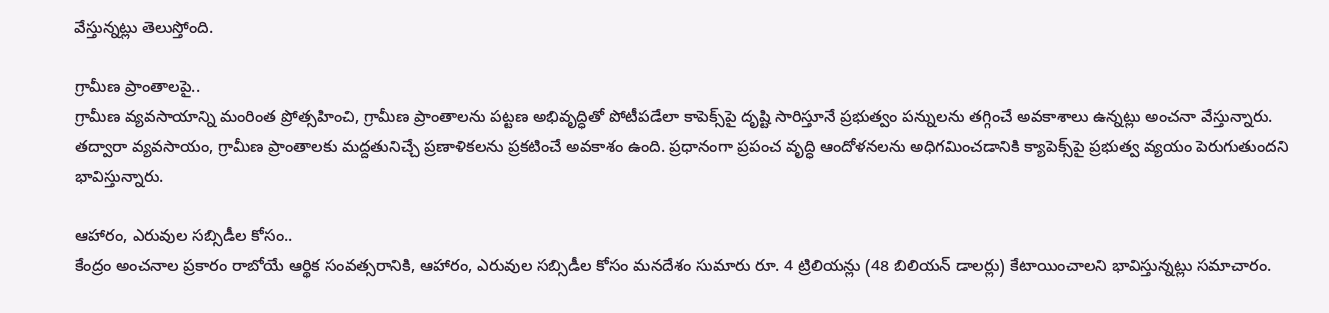వేస్తున్న‌ట్లు తెలుస్తోంది.

గ్రామీణ ప్రాంతాల‌పై..
గ్రామీణ వ్య‌వ‌సాయాన్ని మంరింత ప్రోత్స‌హించి, గ్రామీణ ప్రాంతాల‌ను ప‌ట్ట‌ణ అభివృద్ధితో పోటీప‌డేలా కాపెక్స్‌పై దృష్టి సారిస్తూనే ప్రభుత్వం పన్నులను తగ్గించే అవ‌కాశాలు ఉన్న‌ట్లు అంచనా వేస్తున్నారు. త‌ద్వారా వ్యవసాయం, గ్రామీణ ప్రాంతాలకు మద్దతునిచ్చే ప్రణాళికలను ప్రకటించే అవకాశం ఉంది. ప్ర‌ధానంగా ప్రపంచ వృద్ధి ఆందోళనలను అధిగమించడానికి క్యాపెక్స్‌పై ప్రభుత్వ వ్యయం పెరుగుతుందని భావిస్తున్నారు.

ఆహారం, ఎరువుల సబ్సిడీల కోసం..
కేంద్రం అంచ‌నాల ప్ర‌కారం రాబోయే ఆర్థిక సంవత్సరానికి, ఆహారం, ఎరువుల సబ్సిడీల కోసం మ‌న‌దేశం సుమారు రూ. 4 ట్రిలియన్లు (48 బిలియన్ డాలర్లు) కేటాయించాలని భావిస్తున్న‌ట్లు సమాచారం.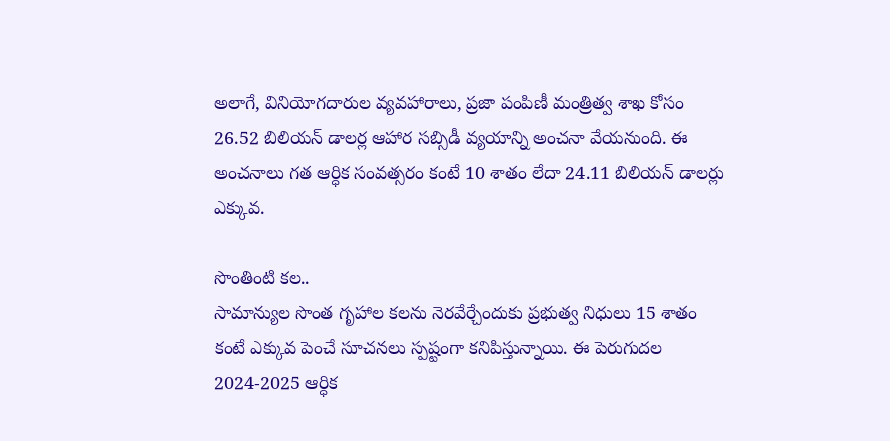అలాగే, వినియోగదారుల వ్యవహారాలు, ప్రజా పంపిణీ మంత్రిత్వ శాఖ కోసం 26.52 బిలియన్ డాలర్ల ఆహార సబ్సిడీ వ్యయాన్ని అంచనా వేయనుంది. ఈ అంచ‌నాలు గత ఆర్ధిక సంవత్సరం కంటే 10 శాతం లేదా 24.11 బిలియన్ డాలర్లు ఎక్కువ.

సొంతింటి క‌ల‌..
సామాన్యుల సొంత గృహాల క‌ల‌ను నెర‌వేర్చేందుకు ప్రభుత్వ నిధులు 15 శాతం కంటే ఎక్కువ పెంచే సూచనలు స్ప‌ష్టంగా కనిపిస్తున్నాయి. ఈ పెరుగుదల 2024-2025 ఆర్ధిక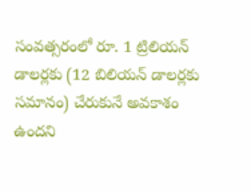సంవత్సరంలో రూ. 1 ట్రిలియన్‌ డాలర్లకు (12 బిలియన్ డాలర్లకు సమానం) చేరుకునే అవకాశం ఉందని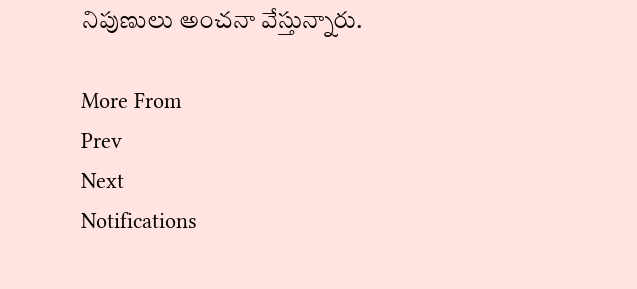నిపుణులు అంచ‌నా వేస్తున్నారు.

More From
Prev
Next
Notifications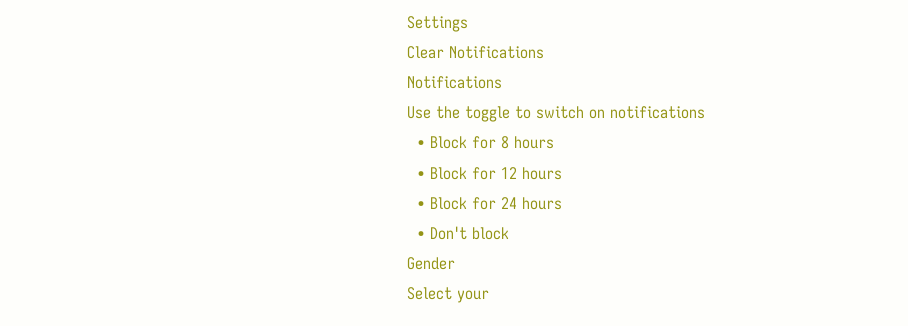Settings
Clear Notifications
Notifications
Use the toggle to switch on notifications
  • Block for 8 hours
  • Block for 12 hours
  • Block for 24 hours
  • Don't block
Gender
Select your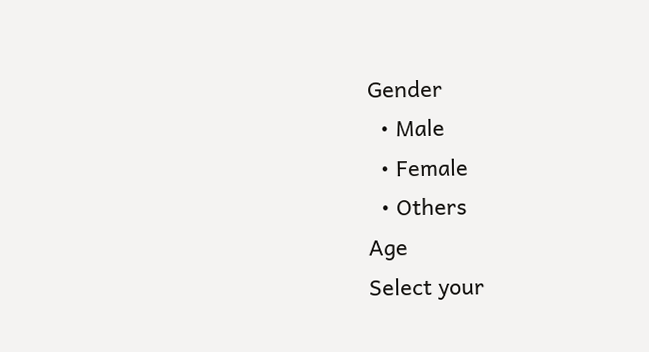Gender
  • Male
  • Female
  • Others
Age
Select your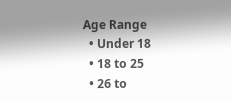Age Range
  • Under 18
  • 18 to 25
  • 26 to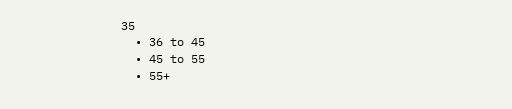35
  • 36 to 45
  • 45 to 55
  • 55+